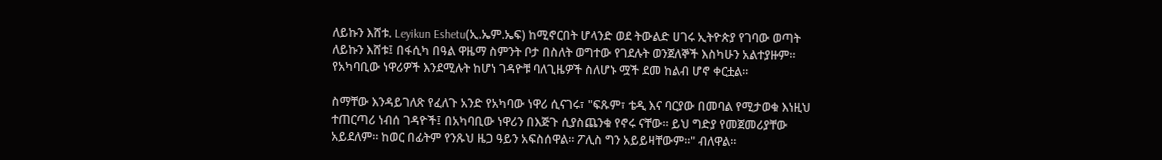ለይኩን እሸቱ. Leyikun Eshetu(ኢ.ኤም.ኤፍ) ከሚኖርበት ሆላንድ ወደ ትውልድ ሀገሩ ኢትዮጵያ የገባው ወጣት ለይኩን እሸቱ፤ በፋሲካ በዓል ዋዜማ ስምንት ቦታ በስለት ወግተው የገደሉት ወንጀለኞች እስካሁን አልተያዙም። የአካባቢው ነዋሪዎች እንደሚሉት ከሆነ ገዳዮቹ ባለጊዜዎች ስለሆኑ ሟች ደመ ከልብ ሆኖ ቀርቷል።

ስማቸው እንዳይገለጽ የፈለጉ አንድ የአካባው ነዋሪ ሲናገሩ፣ "ፍጹም፣ ቴዲ እና ባርያው በመባል የሚታወቁ እነዚህ ተጠርጣሪ ነብሰ ገዳዮች፤ በአካባቢው ነዋሪን በእጅጉ ሲያስጨንቁ የኖሩ ናቸው። ይህ ግድያ የመጀመሪያቸው አይደለም። ከወር በፊትም የንጹህ ዜጋ ዓይን አፍስሰዋል። ፖሊስ ግን አይይዛቸውም።" ብለዋል።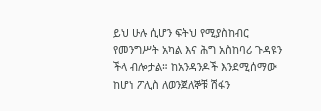ይህ ሁሉ ሲሆን ፍትህ የሚያስከብር የመንግሥት አካል እና ሕግ አስከባሪ ጉዳዩን ችላ ብሎታል። ከአንዳንዶች እንደሚሰማው ከሆነ ፖሊስ ለወንጀለኞቹ ሽፋን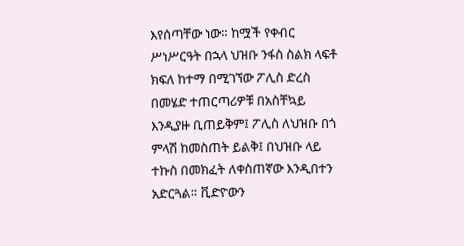እየሰጣቸው ነው። ከሟች የቀብር ሥነሥርዓት በኋላ ህዝቡ ንፋስ ስልክ ላፍቶ ክፍለ ከተማ በሚገኘው ፖሊስ ድረስ በመሄድ ተጠርጣሪዎቹ በአስቸኳይ እንዲያዙ ቢጠይቅም፤ ፖሊስ ለህዝቡ በጎ ምላሽ ከመስጠት ይልቅ፤ በህዝቡ ላይ ተኩስ በመክፈት ለቀስጠኛው እንዲበተን አድርጓል። ቪድዮውን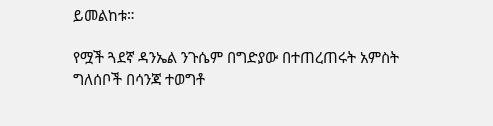ይመልከቱ።

የሟች ጓደኛ ዳንኤል ንጉሴም በግድያው በተጠረጠሩት አምስት ግለሰቦች በሳንጃ ተወግቶ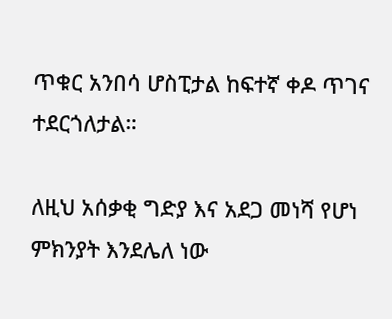ጥቁር አንበሳ ሆስፒታል ከፍተኛ ቀዶ ጥገና ተደርጎለታል።

ለዚህ አሰቃቂ ግድያ እና አደጋ መነሻ የሆነ ምክንያት እንደሌለ ነው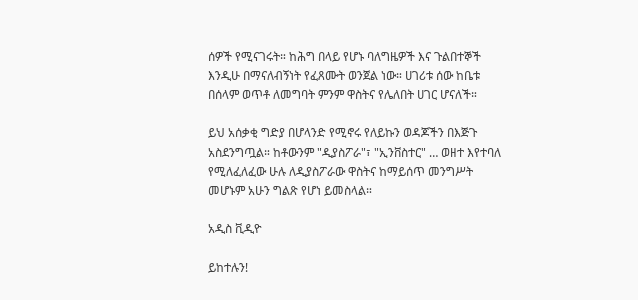ሰዎች የሚናገሩት። ከሕግ በላይ የሆኑ ባለግዜዎች እና ጉልበተኞች እንዲሁ በማናለብኝነት የፈጸሙት ወንጀል ነው። ሀገሪቱ ሰው ከቤቱ በሰላም ወጥቶ ለመግባት ምንም ዋስትና የሌለበት ሀገር ሆናለች።

ይህ አሰቃቂ ግድያ በሆላንድ የሚኖሩ የለይኩን ወዳጆችን በእጅጉ አስደንግጧል። ከቶውንም "ዲያስፖራ"፣ "ኢንቨስተር" … ወዘተ እየተባለ የሚለፈለፈው ሁሉ ለዲያስፖራው ዋስትና ከማይሰጥ መንግሥት መሆኑም አሁን ግልጽ የሆነ ይመስላል።

አዲስ ቪዲዮ

ይከተሉን!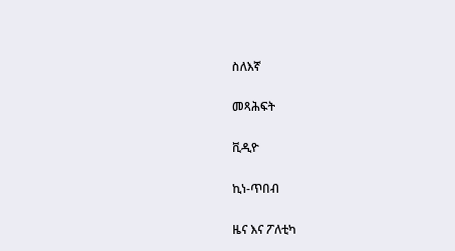ስለእኛ

መጻሕፍት

ቪዲዮ

ኪነ-ጥበብ

ዜና እና ፖለቲካ